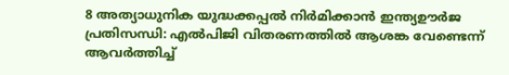8 അത്യാധുനിക യുദ്ധക്കപ്പൽ നിർമിക്കാൻ ഇന്ത്യഊർജ പ്രതിസന്ധി: എൽപിജി വിതരണത്തിൽ ആശങ്ക വേണ്ടെന്ന് ആവർത്തിച്ച്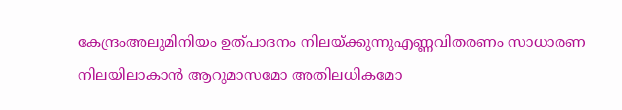കേന്ദ്രംഅലുമിനിയം ഉത്പാദനം നിലയ്ക്കുന്നുഎണ്ണവിതരണം സാധാരണ നിലയിലാകാൻ ആറുമാസമോ അതിലധികമോ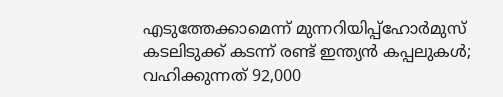എടുത്തേക്കാമെന്ന് മുന്നറിയിപ്പ്ഹോർമുസ് കടലിടുക്ക് കടന്ന് രണ്ട് ഇന്ത്യൻ കപ്പലുകൾ; വഹിക്കുന്നത് 92,000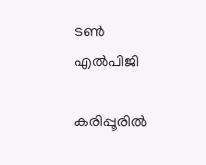ടൺ എൽപിജി

കരിപ്പൂരില്‍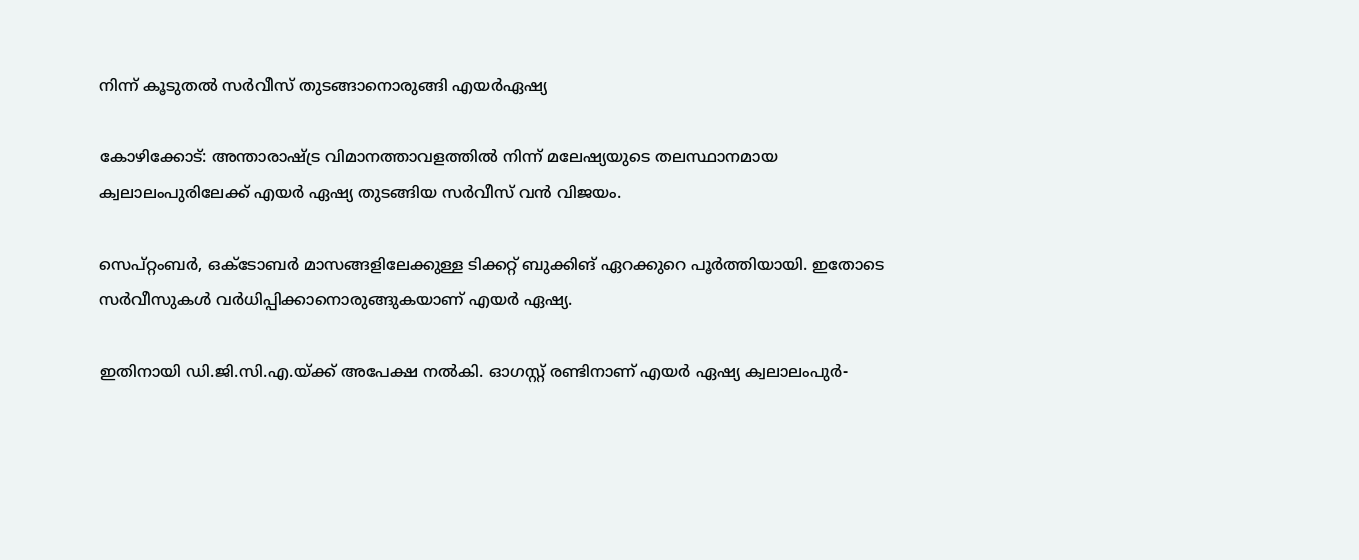നിന്ന് കൂടുതല്‍ സര്‍വീസ് തുടങ്ങാനൊരുങ്ങി എയര്‍ഏഷ്യ

കോഴിക്കോട്: അന്താരാഷ്ട്ര വിമാനത്താവളത്തിൽ നിന്ന് മലേഷ്യയുടെ തലസ്ഥാനമായ ക്വലാലംപുരിലേക്ക് എയർ ഏഷ്യ തുടങ്ങിയ സർവീസ് വൻ വിജയം.

സെപ്റ്റംബർ, ഒക്ടോബർ മാസങ്ങളിലേക്കുള്ള ടിക്കറ്റ് ബുക്കിങ് ഏറക്കുറെ പൂർത്തിയായി. ഇതോടെ സർവീസുകൾ വർധിപ്പിക്കാനൊരുങ്ങുകയാണ് എയർ ഏഷ്യ.

ഇതിനായി ഡി.ജി.സി.എ.യ്ക്ക് അപേക്ഷ നൽകി. ഓഗസ്റ്റ് രണ്ടിനാണ് എയർ ഏഷ്യ ക്വലാലംപുർ-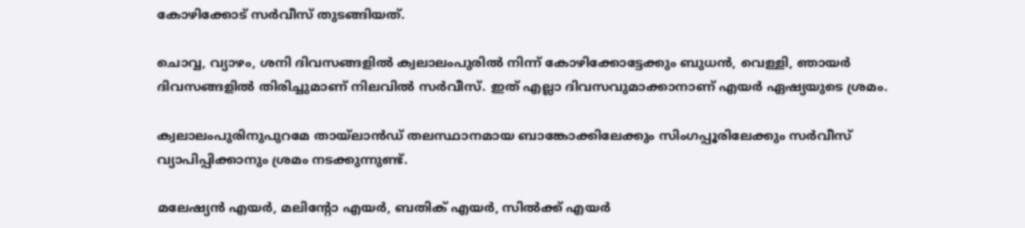കോഴിക്കോട് സർവീസ് തുടങ്ങിയത്.

ചൊവ്വ, വ്യാഴം, ശനി ദിവസങ്ങളിൽ ക്വലാലംപുരിൽ നിന്ന് കോഴിക്കോട്ടേക്കും ബുധൻ, വെള്ളി, ഞായർ ദിവസങ്ങളിൽ തിരിച്ചുമാണ് നിലവിൽ സർവീസ്. ഇത് എല്ലാ ദിവസവുമാക്കാനാണ് എയർ ഏഷ്യയുടെ ശ്രമം.

ക്വലാലംപുരിനുപുറമേ തായ്ലാൻഡ് തലസ്ഥാനമായ ബാങ്കോക്കിലേക്കും സിംഗപ്പൂരിലേക്കും സർവീസ് വ്യാപിപ്പിക്കാനും ശ്രമം നടക്കുന്നുണ്ട്.

മലേഷ്യൻ എയർ, മലിന്റോ എയർ, ബതിക് എയർ, സിൽക്ക് എയർ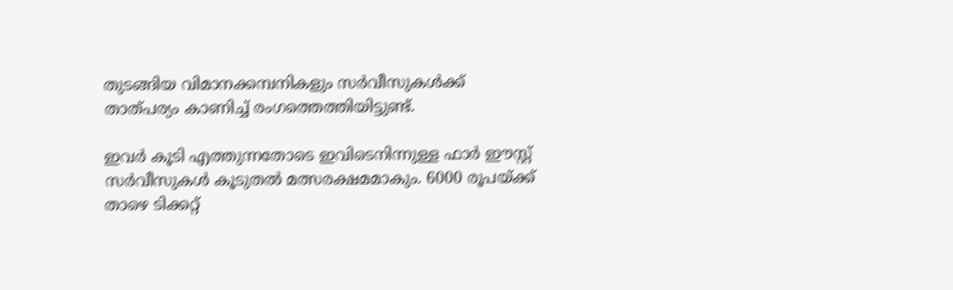തുടങ്ങിയ വിമാനക്കമ്പനികളും സർവീസുകൾക്ക് താത്പര്യം കാണിച്ച് രംഗത്തെത്തിയിട്ടുണ്ട്.

ഇവർ കൂടി എത്തുന്നതോടെ ഇവിടെനിന്നുള്ള ഫാർ ഈസ്റ്റ് സർവീസുകൾ കൂടുതൽ മത്സരക്ഷമമാകും. 6000 രൂപയ്ക്ക് താഴെ ടിക്കറ്റ്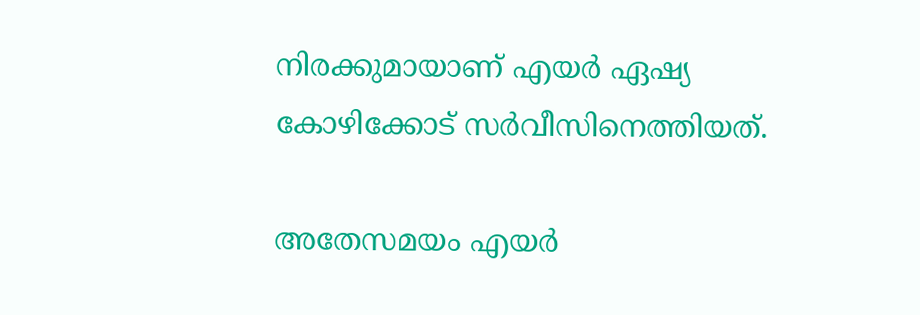നിരക്കുമായാണ് എയർ ഏഷ്യ കോഴിക്കോട് സർവീസിനെത്തിയത്.

അതേസമയം എയർ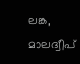ലങ്ക, മാലദ്വീപ്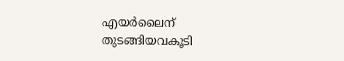എയർലൈന് തുടങ്ങിയവകൂടി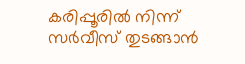കരിപ്പൂരിൽ നിന്ന് സർവീസ് തുടങ്ങാൻ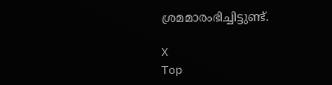ശ്രമമാരംഭിച്ചിട്ടുണ്ട്.

X
Top